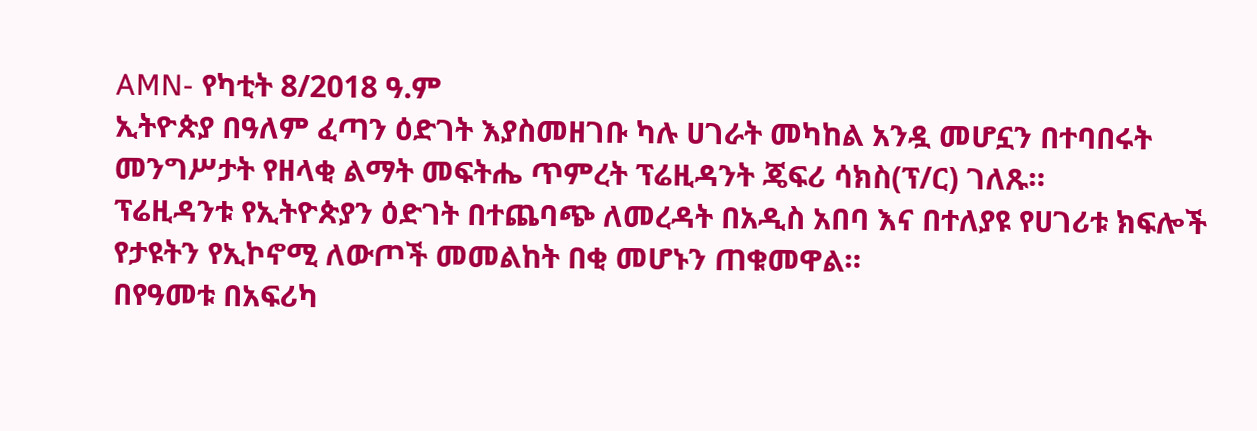AMN- የካቲት 8/2018 ዓ.ም
ኢትዮጵያ በዓለም ፈጣን ዕድገት እያስመዘገቡ ካሉ ሀገራት መካከል አንዷ መሆኗን በተባበሩት መንግሥታት የዘላቂ ልማት መፍትሔ ጥምረት ፕሬዚዳንት ጄፍሪ ሳክስ(ፕ/ር) ገለጹ።
ፕሬዚዳንቱ የኢትዮጵያን ዕድገት በተጨባጭ ለመረዳት በአዲስ አበባ እና በተለያዩ የሀገሪቱ ክፍሎች የታዩትን የኢኮኖሚ ለውጦች መመልከት በቂ መሆኑን ጠቁመዋል።
በየዓመቱ በአፍሪካ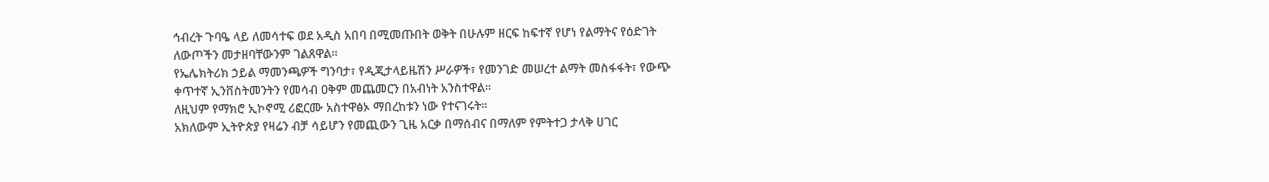ኅብረት ጉባዔ ላይ ለመሳተፍ ወደ አዲስ አበባ በሚመጡበት ወቅት በሁሉም ዘርፍ ከፍተኛ የሆነ የልማትና የዕድገት ለውጦችን መታዘባቸውንም ገልጸዋል።
የኤሌክትሪክ ኃይል ማመንጫዎች ግንባታ፣ የዲጂታላይዜሽን ሥራዎች፣ የመንገድ መሠረተ ልማት መስፋፋት፣ የውጭ ቀጥተኛ ኢንቨስትመንትን የመሳብ ዐቅም መጨመርን በአብነት አንስተዋል።
ለዚህም የማክሮ ኢኮኖሚ ሪፎርሙ አስተዋፅኦ ማበረከቱን ነው የተናገሩት።
አክለውም ኢትዮጵያ የዛሬን ብቻ ሳይሆን የመጪውን ጊዜ አርቃ በማሰብና በማለም የምትተጋ ታላቅ ሀገር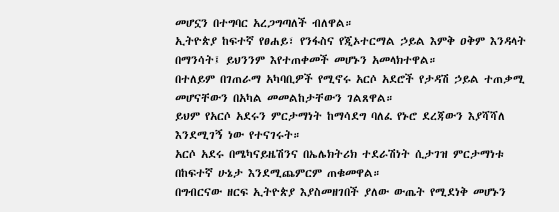መሆኗን በተግባር አረጋግጣለች ብለዋል።
ኢትዮጵያ ከፍተኛ የፀሐይ፣ የንፋስና የጂኦተርማል ኃይል እምቅ ዐቅም እንዳላት በማንሳት፤ ይህንንም እየተጠቀመች መሆኑን አመላክተዋል።
በተለይም በገጠራማ አካባቢዎች የሚኖሩ አርሶ አደሮች የታዳሽ ኃይል ተጠቃሚ መሆናቸውን በአካል መመልከታቸውን ገልጸዋል።
ይህም የአርሶ አደሩን ምርታማነት ከማሳደግ ባለፈ የኑሮ ደረጃውን እያሻሻለ እንደሚገኝ ነው የተናገሩት።
አርሶ አደሩ በሜካናይዜሽንና በኤሌክትሪክ ተደራሽነት ሲታገዝ ምርታማነቱ በከፍተኛ ሁኔታ እንደሚጨምርም ጠቁመዋል።
በግብርናው ዘርፍ ኢትዮጵያ እያስመዘገበች ያለው ውጤት የሚደነቅ መሆኑን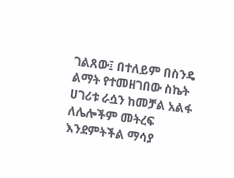ገልጸው፤ በተለይም በስንዴ ልማት የተመዘገበው ስኬት ሀገሪቱ ራሷን ከመቻል አልፋ ለሌሎችም መትረፍ እንደምትችል ማሳያ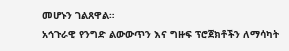መሆኑን ገልጸዋል።
አኅጉራዊ የንግድ ልውውጥን እና ግዙፍ ፕሮጀክቶችን ለማሳካት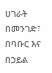ሀገራት በመንገድ፣ በባቡር እና በኃይል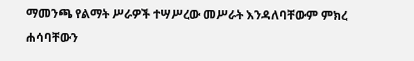ማመንጫ የልማት ሥራዎች ተሣሥረው መሥራት እንዳለባቸውም ምክረ ሐሳባቸውን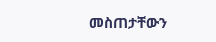መስጠታቸውን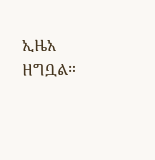ኢዜአ ዘግቧል።